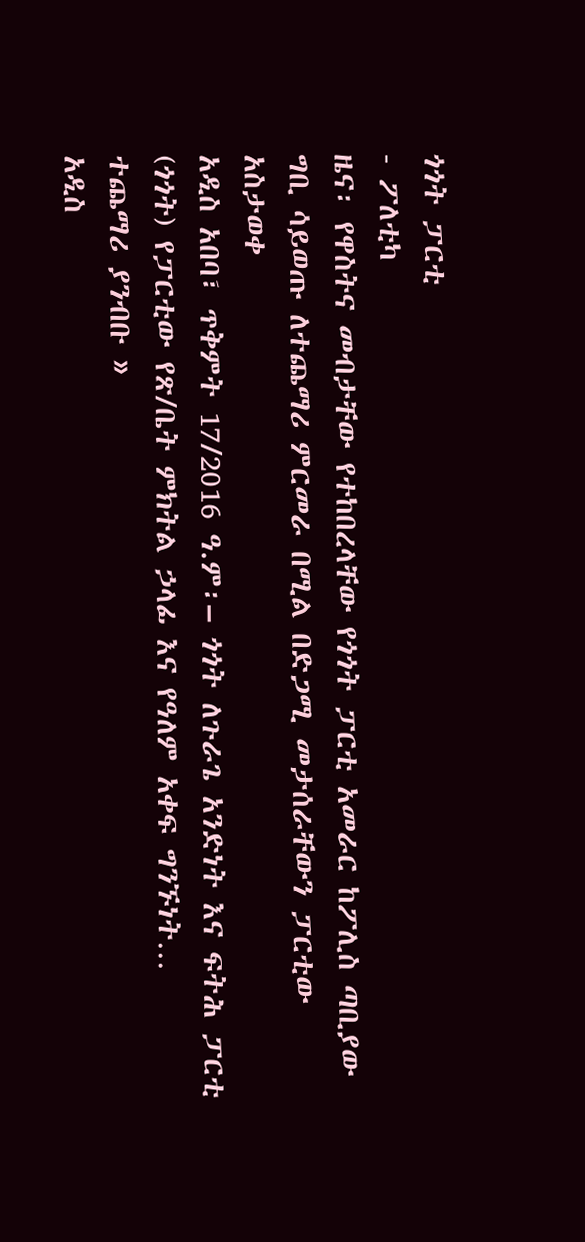ጎጎት ፓርቲ
- ፖለቲካ
ዜና፡ የዋስትና መብታቸው የተከበረላቸው የጎጎት ፓርቲ አመራር ከፖሊስ ጣቢያው ግቢ ሳይወጡ ለተጨማሪ ምርመራ በሚል በድጋሚ መታሰራቸውን ፓርቲው አስታወቀ
አዲስ አበባ፣ ጥቅምት 17/2016 ዓ.ም፡– ጎጎት ለጉራጌ አንድነት እና ፍትሕ ፓርቲ (ጎጎት) የፓርቲው የጽ/ቤት ምክትል ኃላፊ እና የዓለም አቀፍ ግንኙነት…
ተጨማሪ ያንብቡ »
አዲስ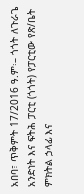አበባ፣ ጥቅምት 17/2016 ዓ.ም፡– ጎጎት ለጉራጌ አንድነት እና ፍትሕ ፓርቲ (ጎጎት) የፓርቲው የጽ/ቤት ምክትል ኃላፊ እና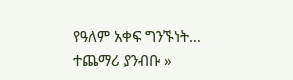የዓለም አቀፍ ግንኙነት…
ተጨማሪ ያንብቡ »